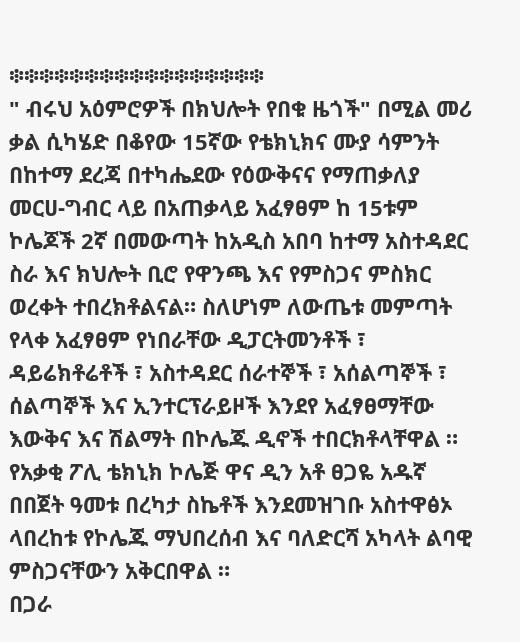፨፨፨፨፨፨፨፨፨፨፨፨፨፨፨፨፨
" ብሩህ አዕምሮዎች በክህሎት የበቁ ዜጎች" በሚል መሪ ቃል ሲካሄድ በቆየው 15ኛው የቴክኒክና ሙያ ሳምንት በከተማ ደረጃ በተካሔደው የዕውቅናና የማጠቃለያ መርሀ-ግብር ላይ በአጠቃላይ አፈፃፀም ከ 15ቱም ኮሌጆች 2ኛ በመውጣት ከአዲስ አበባ ከተማ አስተዳደር ስራ እና ክህሎት ቢሮ የዋንጫ እና የምስጋና ምስክር ወረቀት ተበረክቶልናል። ስለሆነም ለውጤቱ መምጣት የላቀ አፈፃፀም የነበራቸው ዲፓርትመንቶች ፣ ዳይሬክቶሬቶች ፣ አስተዳደር ሰራተኞች ፣ አሰልጣኞች ፣ ሰልጣኞች እና ኢንተርፕራይዞች እንደየ አፈፃፀማቸው እውቅና እና ሽልማት በኮሌጁ ዲኖች ተበርክቶላቸዋል ። የአቃቂ ፖሊ ቴክኒክ ኮሌጅ ዋና ዲን አቶ ፀጋዬ አዱኛ በበጀት ዓመቱ በረካታ ስኬቶች እንደመዝገቡ አስተዋፅኦ ላበረከቱ የኮሌጁ ማህበረሰብ እና ባለድርሻ አካላት ልባዊ ምስጋናቸውን አቅርበዋል ።
በጋራ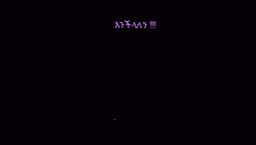እንችላለን !!!





.